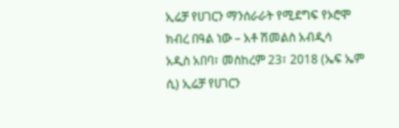ኢሬቻ የሀገርን ማንሰራራት የሚደግፍ የኦሮሞ ክብረ በዓል ነው – አቶ ሽመልስ አብዲሳ
አዲስ አበባ፣ መስከረም 23፣ 2018 (ኤፍ ኤም ሲ) ኢሬቻ የሀገርን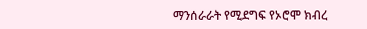ማንሰራራት የሚደግፍ የኦሮሞ ክብረ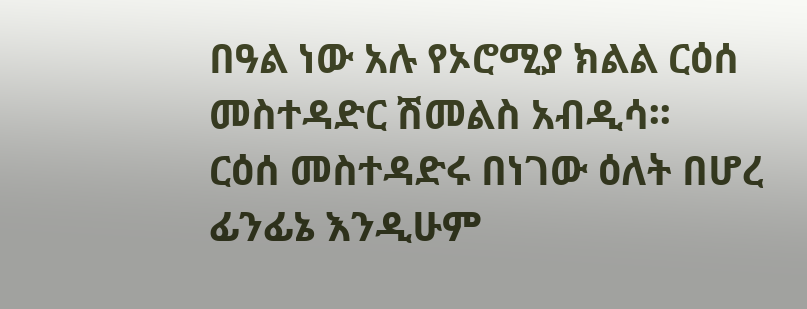በዓል ነው አሉ የኦሮሚያ ክልል ርዕሰ መስተዳድር ሽመልስ አብዲሳ፡፡
ርዕሰ መስተዳድሩ በነገው ዕለት በሆረ ፊንፊኔ እንዲሁም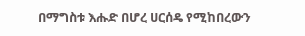በማግስቱ እሑድ በሆረ ሀርሰዴ የሚከበረውን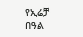የኢሬቻ በዓል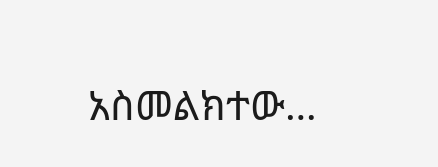አስመልክተው…